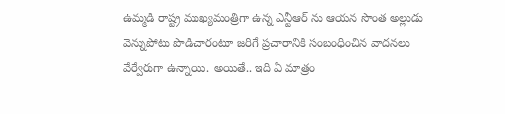ఉమ్మడి రాష్ట్ర ముఖ్యమంత్రిగా ఉన్న ఎన్టీఆర్ ను ఆయన సొంత అల్లుడు వెన్నుపోటు పొడిచారంటూ జరిగే ప్రచారానికి సంబంధించిన వాదనలు వేర్వేరుగా ఉన్నాయి. అయితే.. ఇది ఏ మాత్రం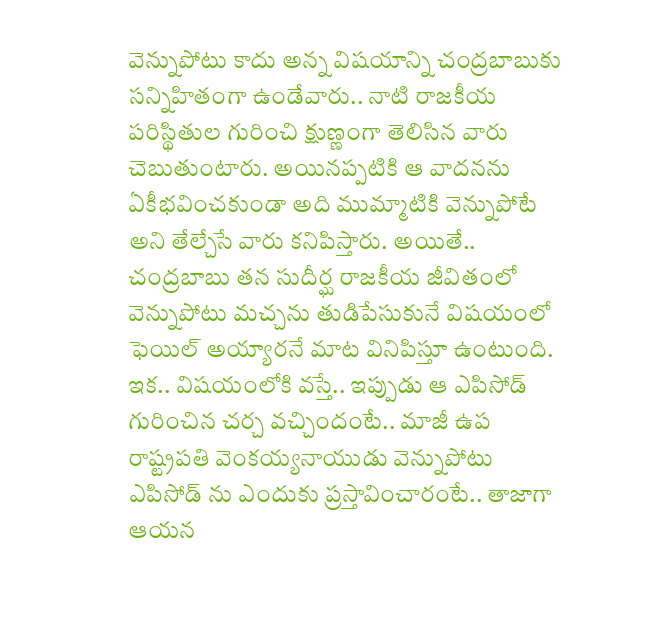వెన్నుపోటు కాదు అన్న విషయాన్ని చంద్రబాబుకు సన్నిహితంగా ఉండేవారు.. నాటి రాజకీయ పరిస్థితుల గురించి క్షుణ్ణంగా తెలిసిన వారు చెబుతుంటారు. అయినప్పటికి ఆ వాదనను ఏకీభవించకుండా అది ముమ్మాటికి వెన్నుపోటే అని తేల్చేసే వారు కనిపిస్తారు. అయితే.. చంద్రబాబు తన సుదీర్ఘ రాజకీయ జీవితంలో వెన్నుపోటు మచ్చను తుడిపేసుకునే విషయంలో ఫెయిల్ అయ్యారనే మాట వినిపిస్తూ ఉంటుంది.
ఇక.. విషయంలోకి వస్తే.. ఇప్పుడు ఆ ఎపిసోడ్ గురించిన చర్చ వచ్చిందంటే.. మాజీ ఉప రాష్ట్రపతి వెంకయ్యనాయుడు వెన్నుపోటు ఎపిసోడ్ ను ఎందుకు ప్రస్తావించారంటే.. తాజాగా ఆయన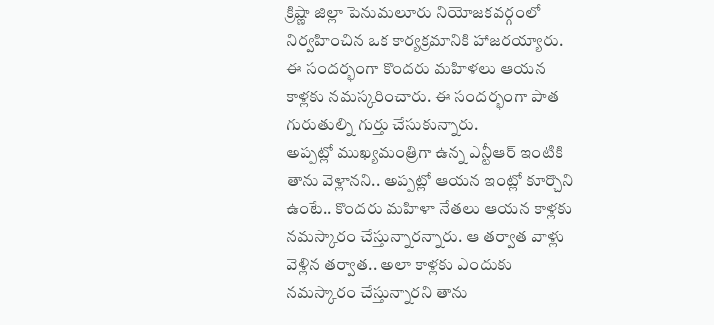క్రిష్ణా జిల్లా పెనుమలూరు నియోజకవర్గంలో నిర్వహించిన ఒక కార్యక్రమానికి హాజరయ్యారు. ఈ సందర్భంగా కొందరు మహిళలు ఆయన కాళ్లకు నమస్కరించారు. ఈ సందర్భంగా పాత గురుతుల్ని గుర్తు చేసుకున్నారు.
అప్పట్లో ముఖ్యమంత్రిగా ఉన్న ఎన్టీఆర్ ఇంటికి తాను వెళ్లానని.. అప్పట్లో ఆయన ఇంట్లో కూర్చొని ఉంటే.. కొందరు మహిళా నేతలు ఆయన కాళ్లకు నమస్కారం చేస్తున్నారన్నారు. ఆ తర్వాత వాళ్లు వెళ్లిన తర్వాత.. అలా కాళ్లకు ఎందుకు నమస్కారం చేస్తున్నారని తాను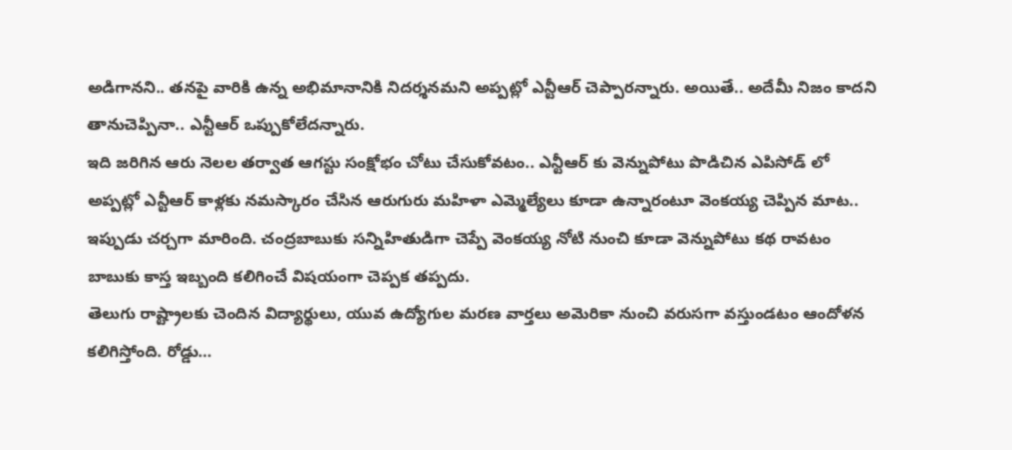అడిగానని.. తనపై వారికి ఉన్న అభిమానానికి నిదర్శనమని అప్పట్లో ఎన్టీఆర్ చెప్పారన్నారు. అయితే.. అదేమీ నిజం కాదని తానుచెప్పినా.. ఎన్టీఆర్ ఒప్పుకోలేదన్నారు.
ఇది జరిగిన ఆరు నెలల తర్వాత ఆగస్టు సంక్షోభం చోటు చేసుకోవటం.. ఎన్టీఆర్ కు వెన్నుపోటు పొడిచిన ఎపిసోడ్ లో అప్పట్లో ఎన్టీఆర్ కాళ్లకు నమస్కారం చేసిన ఆరుగురు మహిళా ఎమ్మెల్యేలు కూడా ఉన్నారంటూ వెంకయ్య చెప్పిన మాట.. ఇప్పుడు చర్చగా మారింది. చంద్రబాబుకు సన్నిహితుడిగా చెప్పే వెంకయ్య నోటి నుంచి కూడా వెన్నుపోటు కథ రావటం బాబుకు కాస్త ఇబ్బంది కలిగించే విషయంగా చెప్పక తప్పదు.
తెలుగు రాష్ట్రాలకు చెందిన విద్యార్థులు, యువ ఉద్యోగుల మరణ వార్తలు అమెరికా నుంచి వరుసగా వస్తుండటం ఆందోళన కలిగిస్తోంది. రోడ్డు…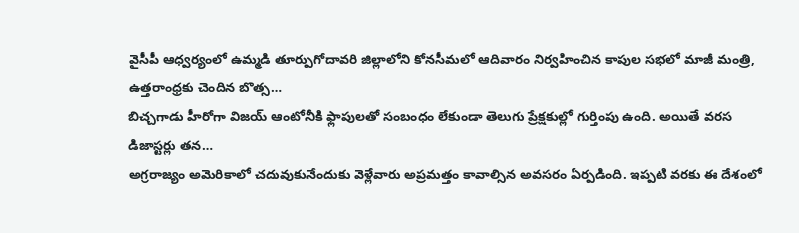వైసీపీ ఆధ్వర్యంలో ఉమ్మడి తూర్పుగోదావరి జిల్లాలోని కోనసీమలో ఆదివారం నిర్వహించిన కాపుల సభలో మాజీ మంత్రి, ఉత్తరాంధ్రకు చెందిన బొత్స…
బిచ్చగాడు హీరోగా విజయ్ ఆంటోనీకి ఫ్లాపులతో సంబంధం లేకుండా తెలుగు ప్రేక్షకుల్లో గుర్తింపు ఉంది. అయితే వరస డిజాస్టర్లు తన…
అగ్రరాజ్యం అమెరికాలో చదువుకునేందుకు వెళ్లేవారు అప్రమత్తం కావాల్సిన అవసరం ఏర్పడింది. ఇప్పటి వరకు ఈ దేశంలో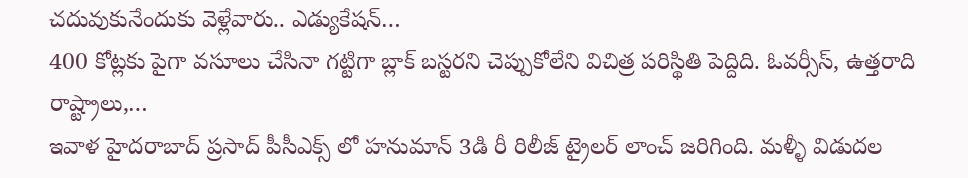చదువుకునేందుకు వెళ్లేవారు.. ఎడ్యుకేషన్…
400 కోట్లకు పైగా వసూలు చేసినా గట్టిగా బ్లాక్ బస్టరని చెప్పుకోలేని విచిత్ర పరిస్థితి పెద్దిది. ఓవర్సీస్, ఉత్తరాది రాష్ట్రాలు,…
ఇవాళ హైదరాబాద్ ప్రసాద్ పీసీఎక్స్ లో హనుమాన్ 3డి రీ రిలీజ్ ట్రైలర్ లాంచ్ జరిగింది. మళ్ళీ విడుదల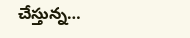చేస్తున్న…